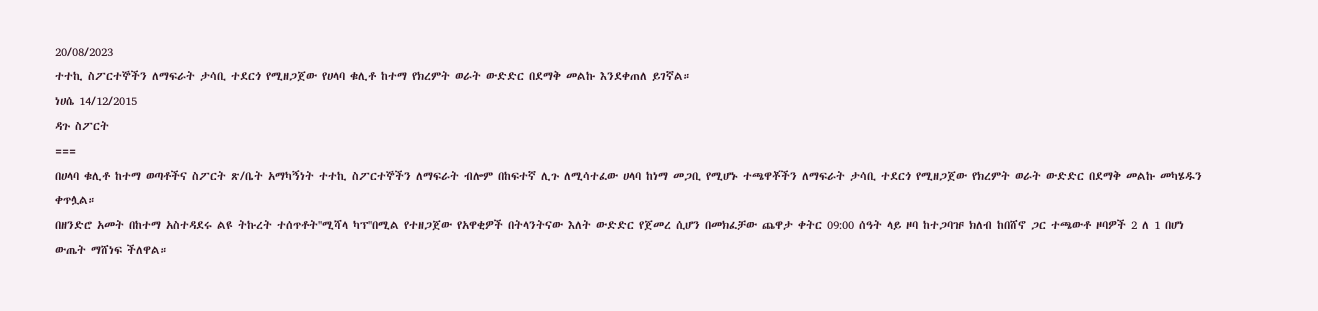20/08/2023
ተተኪ ስፖርተኞችን ለማፍራት ታሳቢ ተደርጎ የሚዘጋጀው የሀላባ ቁሊቶ ከተማ የክረምት ወራት ውድድር በደማቅ መልኩ እንደቀጠለ ይገኛል።
ነሀሴ 14/12/2015
ዳጉ ስፖርት
===
በሀላባ ቁሊቶ ከተማ ወጣቶችና ስፖርት ጽ/ቤት አማካኝነት ተተኪ ስፖርተኞችን ለማፍራት ብሎም በከፍተኛ ሊጉ ለሚሳተፈው ሀላባ ከነማ መጋቢ የሚሆኑ ተጫዋቾችን ለማፍራት ታሳቢ ተደርጎ የሚዘጋጀው የክረምት ወራት ውድድር በደማቅ መልኩ መካሄዱን ቀጥሏል።
በዘንድሮ አመት በከተማ አስተዳደሩ ልዩ ትኩረት ተሰጥቶት''ሚሻላ ካፕ''በሚል የተዘጋጀው የአዋቂዎች በትላንትናው እለት ውድድር የጀመረ ሲሆን በመክፈቻው ጨዋታ ቀትር 09:00 ሰዓት ላይ ዞባ ከተጋባዡ ክለብ ከበሸኖ ጋር ተጫውቶ ዞባዎች 2 ለ 1 በሆነ ውጤት ማሸነፍ ችለዋል።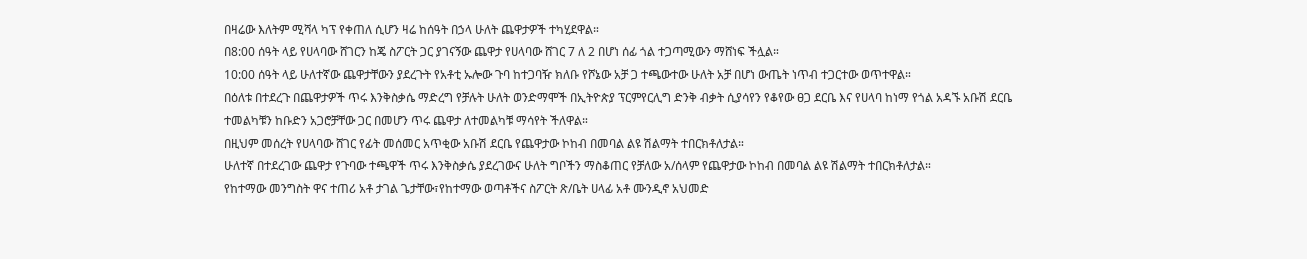በዛሬው እለትም ሚሻላ ካፕ የቀጠለ ሲሆን ዛሬ ከሰዓት በኃላ ሁለት ጨዋታዎች ተካሂደዋል።
በ8:00 ሰዓት ላይ የሀላባው ሸገርን ከጄ ስፖርት ጋር ያገናኝው ጨዋታ የሀላባው ሸገር 7 ለ 2 በሆነ ሰፊ ጎል ተጋጣሚውን ማሸነፍ ችሏል።
10:00 ሰዓት ላይ ሁለተኛው ጨዋታቸውን ያደረጉት የአቶቲ ኡሎው ጉባ ከተጋባዥ ክለቡ የሾኔው አቻ ጋ ተጫውተው ሁለት አቻ በሆነ ውጤት ነጥብ ተጋርተው ወጥተዋል።
በዕለቱ በተደረጉ በጨዋታዎች ጥሩ እንቅስቃሴ ማድረግ የቻሉት ሁለት ወንድማሞች በኢትዮጵያ ፕርምየርሊግ ድንቅ ብቃት ሲያሳየን የቆየው ፀጋ ደርቤ እና የሀላባ ከነማ የጎል አዳኙ አቡሽ ደርቤ ተመልካቹን ከቡድን አጋሮቻቸው ጋር በመሆን ጥሩ ጨዋታ ለተመልካቹ ማሳየት ችለዋል።
በዚህም መሰረት የሀላባው ሸገር የፊት መሰመር አጥቂው አቡሽ ደርቤ የጨዋታው ኮከብ በመባል ልዩ ሽልማት ተበርክቶለታል።
ሁለተኛ በተደረገው ጨዋታ የጉባው ተጫዋች ጥሩ እንቅስቃሴ ያደረገውና ሁለት ግቦችን ማስቆጠር የቻለው አ/ሰላም የጨዋታው ኮከብ በመባል ልዩ ሽልማት ተበርክቶለታል።
የከተማው መንግስት ዋና ተጠሪ አቶ ታገል ጌታቸው፣የከተማው ወጣቶችና ስፖርት ጽ/ቤት ሀላፊ አቶ ሙንዲኖ አህመድ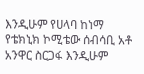እንዲሁም የሀላባ ከነማ የቴክኒክ ኮሚቴው ሰብሳቢ አቶ አንዋር ስርጋፋ እንዲሁም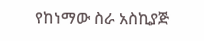የከነማው ስራ አስኪያጅ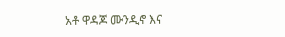አቶ ዋዳጆ ሙንዲኖ እና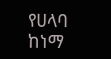የሀላባ ከነማ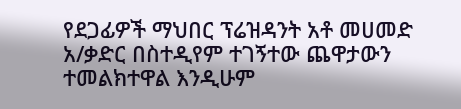የደጋፊዎች ማህበር ፕሬዝዳንት አቶ መሀመድ አ/ቃድር በስተዲየም ተገኝተው ጨዋታውን ተመልክተዋል እንዲሁም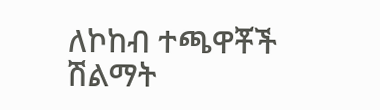ለኮከብ ተጫዋቾች ሽልማት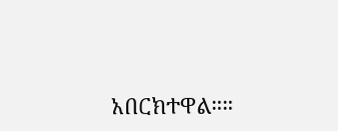አበርክተዋል።።